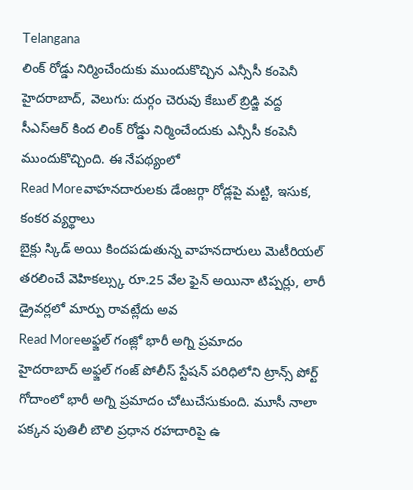Telangana
లింక్ రోడ్డు నిర్మించేందుకు ముందుకొచ్చిన ఎన్సీసీ కంపెనీ
హైదరాబాద్, వెలుగు: దుర్గం చెరువు కేబుల్ బ్రిడ్జి వద్ద సీఎస్ఆర్ కింద లింక్ రోడ్డు నిర్మించేందుకు ఎన్సీసీ కంపెనీ ముందుకొచ్చింది. ఈ నేపథ్యంలో
Read Moreవాహనదారులకు డేంజర్గా రోడ్లపై మట్టి, ఇసుక, కంకర వ్యర్థాలు
బైక్లు స్కిడ్ అయి కిందపడుతున్న వాహనదారులు మెటీరియల్ తరలించే వెహికల్స్కు రూ.25 వేల ఫైన్ అయినా టిప్పర్లు, లారీ డ్రైవర్లలో మార్పు రావట్లేదు అవ
Read Moreఅఫ్జల్ గంజ్లో భారీ అగ్ని ప్రమాదం
హైదరాబాద్ అఫ్జల్ గంజ్ పోలీస్ స్టేషన్ పరిధిలోని ట్రాన్స్ పోర్ట్ గోదాంలో భారీ అగ్ని ప్రమాదం చోటుచేసుకుంది. మూసీ నాలా పక్కన పుతిలీ బౌలి ప్రధాన రహదారిపై ఉ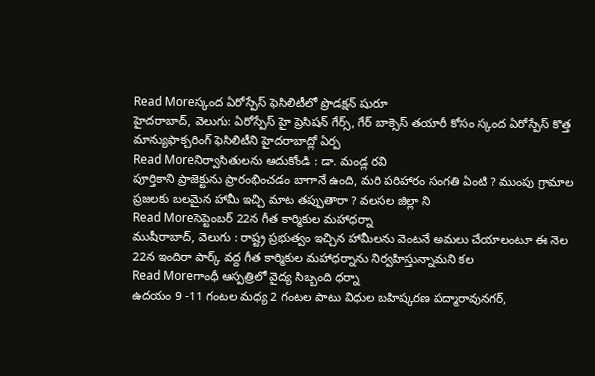Read Moreస్కంద ఏరోస్పేస్ ఫెసిలిటీలో ప్రొడక్షన్ షురూ
హైదరాబాద్, వెలుగు: ఏరోస్పేస్ హై ప్రెసిషన్ గేర్స్, గేర్ బాక్సెస్ తయారీ కోసం స్కంద ఏరోస్పేస్ కొత్త మాన్యుఫాక్చరింగ్ ఫెసిలిటీని హైదరాబాద్లో ఏర్ప
Read Moreనిర్వాసితులను ఆదుకోండి : డా. మండ్ల రవి
పూర్తికాని ప్రాజెక్టును ప్రారంభించడం బాగానే ఉంది, మరి పరిహారం సంగతి ఏంటి ? ముంపు గ్రామాల ప్రజలకు బలమైన హామీ ఇచ్చి మాట తప్పుతారా ? వలసల జిల్లా ని
Read Moreసెప్టెంబర్ 22న గీత కార్మికుల మహాధర్నా
ముషీరాబాద్, వెలుగు : రాష్ట్ర ప్రభుత్వం ఇచ్చిన హామీలను వెంటనే అమలు చేయాలంటూ ఈ నెల 22న ఇందిరా పార్క్ వద్ద గీత కార్మికుల మహాధర్నాను నిర్వహిస్తున్నామని కల
Read Moreగాంధీ ఆస్పత్రిలో వైద్య సిబ్బంది ధర్నా
ఉదయం 9 -11 గంటల మధ్య 2 గంటల పాటు విధుల బహిష్కరణ పద్మారావునగర్,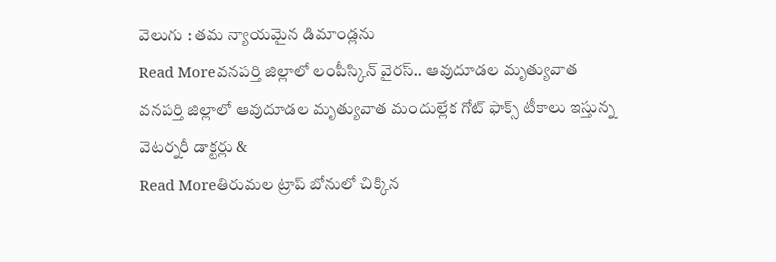వెలుగు : తమ న్యాయమైన డిమాండ్లను
Read Moreవనపర్తి జిల్లాలో లంపీస్కిన్ వైరస్.. ఆవుదూడల మృత్యువాత
వనపర్తి జిల్లాలో ఆవుదూడల మృత్యువాత మందుల్లేక గోట్ ఫాక్స్ టీకాలు ఇస్తున్న వెటర్నరీ డాక్టర్లు &
Read Moreతిరుమల ట్రాప్ బోనులో చిక్కిన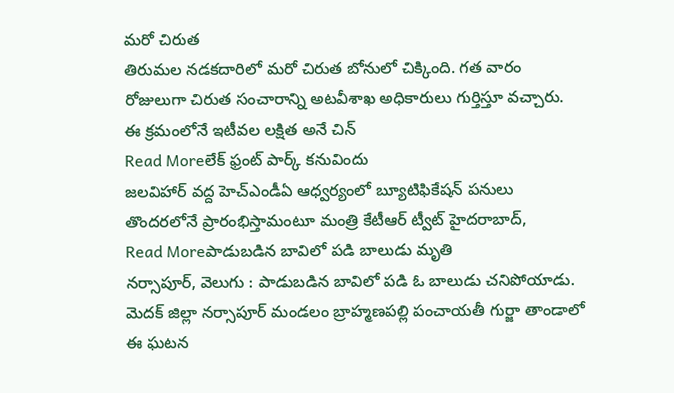మరో చిరుత
తిరుమల నడకదారిలో మరో చిరుత బోనులో చిక్కింది. గత వారం రోజులుగా చిరుత సంచారాన్ని అటవీశాఖ అధికారులు గుర్తిస్తూ వచ్చారు. ఈ క్రమంలోనే ఇటీవల లక్షిత అనే చిన్
Read Moreలేక్ ఫ్రంట్ పార్క్ కనువిందు
జలవిహార్ వద్ద హెచ్ఎండీఏ ఆధ్వర్యంలో బ్యూటిఫికేషన్ పనులు తొందరలోనే ప్రారంభిస్తామంటూ మంత్రి కేటీఆర్ ట్వీట్ హైదరాబాద్,
Read Moreపాడుబడిన బావిలో పడి బాలుడు మృతి
నర్సాపూర్, వెలుగు : పాడుబడిన బావిలో పడి ఓ బాలుడు చనిపోయాడు. మెదక్ జిల్లా నర్సాపూర్ మండలం బ్రాహ్మణపల్లి పంచాయతీ గుర్జా తాండాలో ఈ ఘటన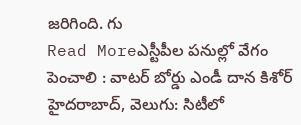జరిగింది. గు
Read Moreఎస్టీపీల పనుల్లో వేగం పెంచాలి : వాటర్ బోర్డు ఎండీ దాన కిశోర్
హైదరాబాద్, వెలుగు: సిటీలో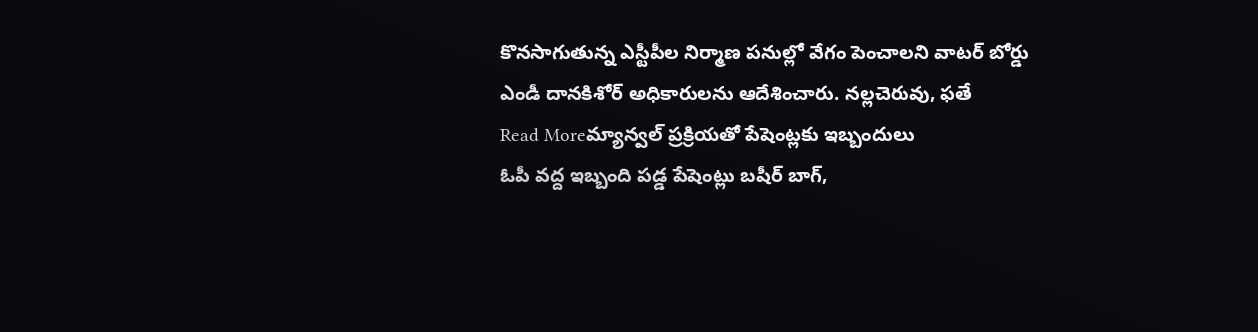కొనసాగుతున్న ఎస్టీపీల నిర్మాణ పనుల్లో వేగం పెంచాలని వాటర్ బోర్డు ఎండీ దానకిశోర్ అధికారులను ఆదేశించారు. నల్లచెరువు, ఫతే
Read Moreమ్యాన్వల్ ప్రక్రియతో పేషెంట్లకు ఇబ్బందులు
ఓపీ వద్ద ఇబ్బంది పడ్డ పేషెంట్లు బషీర్ బాగ్,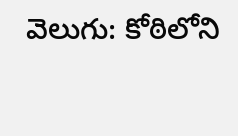వెలుగు: కోఠిలోని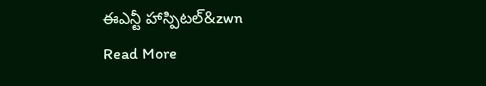ఈఎన్టీ హాస్పిటల్&zwn
Read More